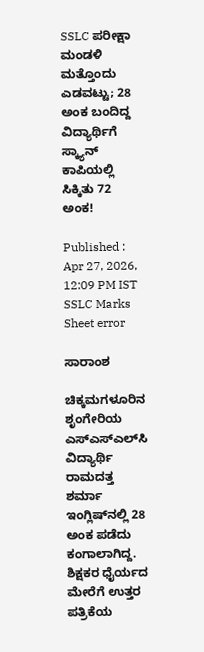SSLC ಪರೀಕ್ಷಾ ಮಂಡಳಿ ಮತ್ತೊಂದು ಎಡವಟ್ಟು; 28 ಅಂಕ ಬಂದಿದ್ದ ವಿದ್ಯಾರ್ಥಿಗೆ ಸ್ಕ್ಯಾನ್ ಕಾಪಿಯಲ್ಲಿ ಸಿಕ್ಕಿತು 72 ಅಂಕ!

Published : Apr 27, 2026, 12:09 PM IST
SSLC Marks Sheet error

ಸಾರಾಂಶ

ಚಿಕ್ಕಮಗಳೂರಿನ ಶೃಂಗೇರಿಯ ಎಸ್‌ಎಸ್‌ಎಲ್‌ಸಿ ವಿದ್ಯಾರ್ಥಿ ರಾಮದತ್ತ ಶರ್ಮಾ ಇಂಗ್ಲಿಷ್‌ನಲ್ಲಿ 28 ಅಂಕ ಪಡೆದು ಕಂಗಾಲಾಗಿದ್ದ. ಶಿಕ್ಷಕರ ಧೈರ್ಯದ ಮೇರೆಗೆ ಉತ್ತರ ಪತ್ರಿಕೆಯ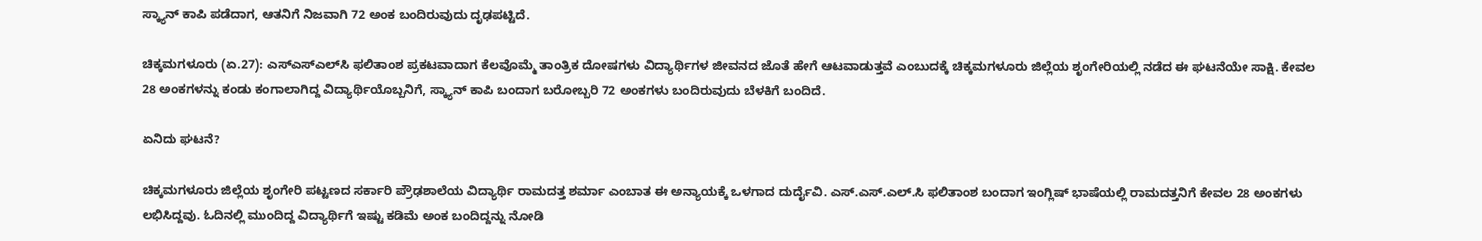ಸ್ಕ್ಯಾನ್ ಕಾಪಿ ಪಡೆದಾಗ, ಆತನಿಗೆ ನಿಜವಾಗಿ 72 ಅಂಕ ಬಂದಿರುವುದು ದೃಢಪಟ್ಟಿದೆ.

ಚಿಕ್ಕಮಗಳೂರು (ಏ.27): ಎಸ್‌ಎಸ್‌ಎಲ್‌ಸಿ ಫಲಿತಾಂಶ ಪ್ರಕಟವಾದಾಗ ಕೆಲವೊಮ್ಮೆ ತಾಂತ್ರಿಕ ದೋಷಗಳು ವಿದ್ಯಾರ್ಥಿಗಳ ಜೀವನದ ಜೊತೆ ಹೇಗೆ ಆಟವಾಡುತ್ತವೆ ಎಂಬುದಕ್ಕೆ ಚಿಕ್ಕಮಗಳೂರು ಜಿಲ್ಲೆಯ ಶೃಂಗೇರಿಯಲ್ಲಿ ನಡೆದ ಈ ಘಟನೆಯೇ ಸಾಕ್ಷಿ. ಕೇವಲ 28 ಅಂಕಗಳನ್ನು ಕಂಡು ಕಂಗಾಲಾಗಿದ್ದ ವಿದ್ಯಾರ್ಥಿಯೊಬ್ಬನಿಗೆ, ಸ್ಕ್ಯಾನ್ ಕಾಪಿ ಬಂದಾಗ ಬರೋಬ್ಬರಿ 72 ಅಂಕಗಳು ಬಂದಿರುವುದು ಬೆಳಕಿಗೆ ಬಂದಿದೆ.

ಏನಿದು ಘಟನೆ?

ಚಿಕ್ಕಮಗಳೂರು ಜಿಲ್ಲೆಯ ಶೃಂಗೇರಿ ಪಟ್ಟಣದ ಸರ್ಕಾರಿ ಪ್ರೌಢಶಾಲೆಯ ವಿದ್ಯಾರ್ಥಿ ರಾಮದತ್ತ ಶರ್ಮಾ ಎಂಬಾತ ಈ ಅನ್ಯಾಯಕ್ಕೆ ಒಳಗಾದ ದುರ್ದೈವಿ. ಎಸ್.ಎಸ್.ಎಲ್.ಸಿ ಫಲಿತಾಂಶ ಬಂದಾಗ ಇಂಗ್ಲಿಷ್ ಭಾಷೆಯಲ್ಲಿ ರಾಮದತ್ತನಿಗೆ ಕೇವಲ 28 ಅಂಕಗಳು ಲಭಿಸಿದ್ದವು. ಓದಿನಲ್ಲಿ ಮುಂದಿದ್ದ ವಿದ್ಯಾರ್ಥಿಗೆ ಇಷ್ಟು ಕಡಿಮೆ ಅಂಕ ಬಂದಿದ್ದನ್ನು ನೋಡಿ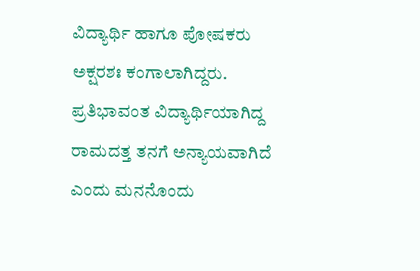ವಿದ್ಯಾರ್ಥಿ ಹಾಗೂ ಪೋಷಕರು ಅಕ್ಷರಶಃ ಕಂಗಾಲಾಗಿದ್ದರು. ಪ್ರತಿಭಾವಂತ ವಿದ್ಯಾರ್ಥಿಯಾಗಿದ್ದ ರಾಮದತ್ತ ತನಗೆ ಅನ್ಯಾಯವಾಗಿದೆ ಎಂದು ಮನನೊಂದು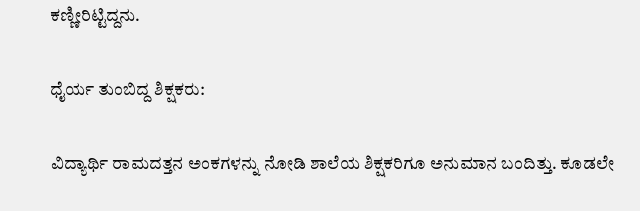ಕಣ್ಣೀರಿಟ್ಟಿದ್ದನು.

ಧೈರ್ಯ ತುಂಬಿದ್ದ ಶಿಕ್ಷಕರು:

ವಿದ್ಯಾರ್ಥಿ ರಾಮದತ್ತನ ಅಂಕಗಳನ್ನು ನೋಡಿ ಶಾಲೆಯ ಶಿಕ್ಷಕರಿಗೂ ಅನುಮಾನ ಬಂದಿತ್ತು. ಕೂಡಲೇ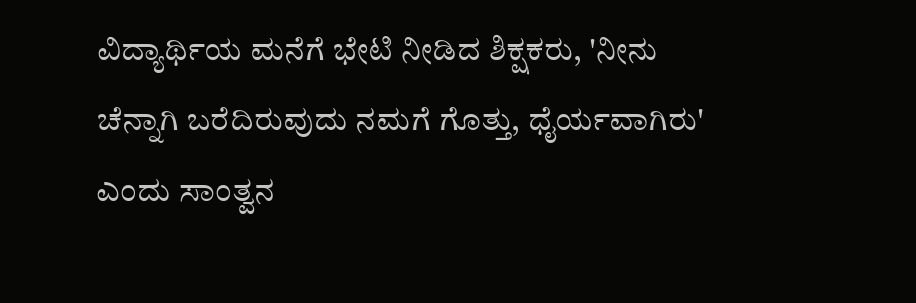ವಿದ್ಯಾರ್ಥಿಯ ಮನೆಗೆ ಭೇಟಿ ನೀಡಿದ ಶಿಕ್ಷಕರು, 'ನೀನು ಚೆನ್ನಾಗಿ ಬರೆದಿರುವುದು ನಮಗೆ ಗೊತ್ತು, ಧೈರ್ಯವಾಗಿರು' ಎಂದು ಸಾಂತ್ವನ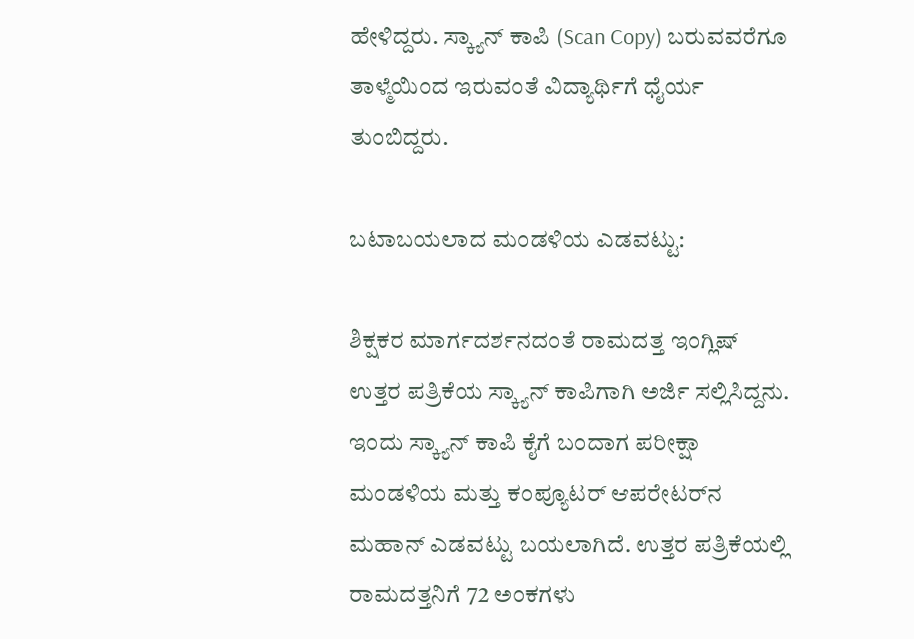ಹೇಳಿದ್ದರು. ಸ್ಕ್ಯಾನ್ ಕಾಪಿ (Scan Copy) ಬರುವವರೆಗೂ ತಾಳ್ಮೆಯಿಂದ ಇರುವಂತೆ ವಿದ್ಯಾರ್ಥಿಗೆ ಧೈರ್ಯ ತುಂಬಿದ್ದರು.

ಬಟಾಬಯಲಾದ ಮಂಡಳಿಯ ಎಡವಟ್ಟು:

ಶಿಕ್ಷಕರ ಮಾರ್ಗದರ್ಶನದಂತೆ ರಾಮದತ್ತ ಇಂಗ್ಲಿಷ್ ಉತ್ತರ ಪತ್ರಿಕೆಯ ಸ್ಕ್ಯಾನ್ ಕಾಪಿಗಾಗಿ ಅರ್ಜಿ ಸಲ್ಲಿಸಿದ್ದನು. ಇಂದು ಸ್ಕ್ಯಾನ್ ಕಾಪಿ ಕೈಗೆ ಬಂದಾಗ ಪರೀಕ್ಷಾ ಮಂಡಳಿಯ ಮತ್ತು ಕಂಪ್ಯೂಟರ್ ಆಪರೇಟರ್‌ನ ಮಹಾನ್ ಎಡವಟ್ಟು ಬಯಲಾಗಿದೆ. ಉತ್ತರ ಪತ್ರಿಕೆಯಲ್ಲಿ ರಾಮದತ್ತನಿಗೆ 72 ಅಂಕಗಳು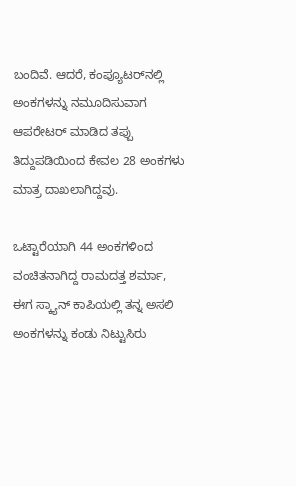ಬಂದಿವೆ. ಆದರೆ, ಕಂಪ್ಯೂಟರ್‌ನಲ್ಲಿ ಅಂಕಗಳನ್ನು ನಮೂದಿಸುವಾಗ ಆಪರೇಟರ್ ಮಾಡಿದ ತಪ್ಪು ತಿದ್ದುಪಡಿಯಿಂದ ಕೇವಲ 28 ಅಂಕಗಳು ಮಾತ್ರ ದಾಖಲಾಗಿದ್ದವು.

ಒಟ್ಟಾರೆಯಾಗಿ 44 ಅಂಕಗಳಿಂದ ವಂಚಿತನಾಗಿದ್ದ ರಾಮದತ್ತ ಶರ್ಮಾ, ಈಗ ಸ್ಕ್ಯಾನ್ ಕಾಪಿಯಲ್ಲಿ ತನ್ನ ಅಸಲಿ ಅಂಕಗಳನ್ನು ಕಂಡು ನಿಟ್ಟುಸಿರು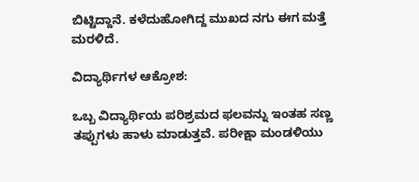ಬಿಟ್ಟಿದ್ದಾನೆ. ಕಳೆದುಹೋಗಿದ್ದ ಮುಖದ ನಗು ಈಗ ಮತ್ತೆ ಮರಳಿದೆ.

ವಿದ್ಯಾರ್ಥಿಗಳ ಆಕ್ರೋಶ:

ಒಬ್ಬ ವಿದ್ಯಾರ್ಥಿಯ ಪರಿಶ್ರಮದ ಫಲವನ್ನು ಇಂತಹ ಸಣ್ಣ ತಪ್ಪುಗಳು ಹಾಳು ಮಾಡುತ್ತವೆ. ಪರೀಕ್ಷಾ ಮಂಡಳಿಯು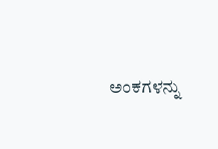ಅಂಕಗಳನ್ನು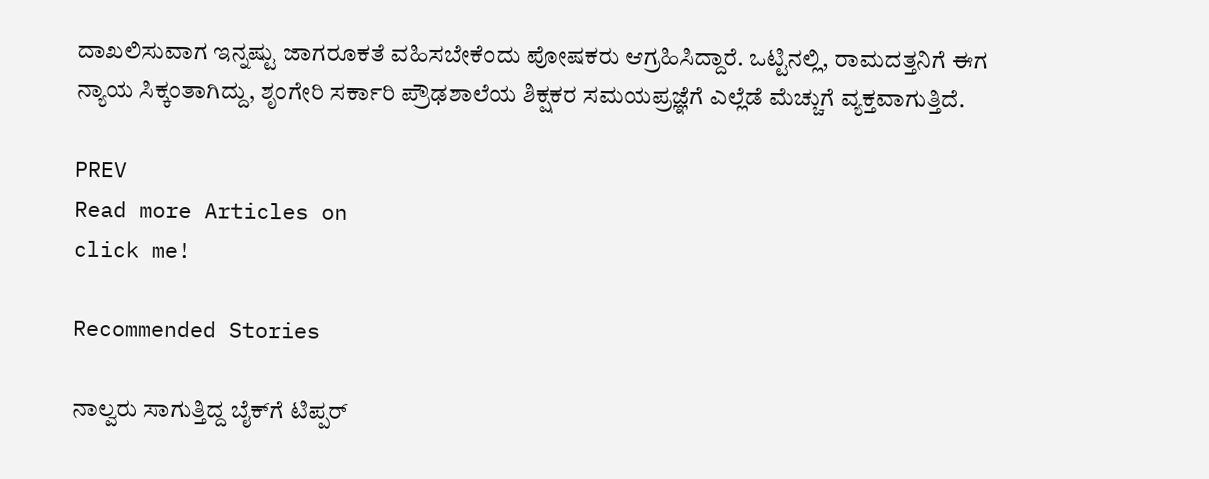ದಾಖಲಿಸುವಾಗ ಇನ್ನಷ್ಟು ಜಾಗರೂಕತೆ ವಹಿಸಬೇಕೆಂದು ಪೋಷಕರು ಆಗ್ರಹಿಸಿದ್ದಾರೆ. ಒಟ್ಟಿನಲ್ಲಿ, ರಾಮದತ್ತನಿಗೆ ಈಗ ನ್ಯಾಯ ಸಿಕ್ಕಂತಾಗಿದ್ದು, ಶೃಂಗೇರಿ ಸರ್ಕಾರಿ ಪ್ರೌಢಶಾಲೆಯ ಶಿಕ್ಷಕರ ಸಮಯಪ್ರಜ್ಞೆಗೆ ಎಲ್ಲೆಡೆ ಮೆಚ್ಚುಗೆ ವ್ಯಕ್ತವಾಗುತ್ತಿದೆ.

PREV
Read more Articles on
click me!

Recommended Stories

ನಾಲ್ವರು ಸಾಗುತ್ತಿದ್ದ ಬೈಕ್‌ಗೆ ಟಿಪ್ಪರ್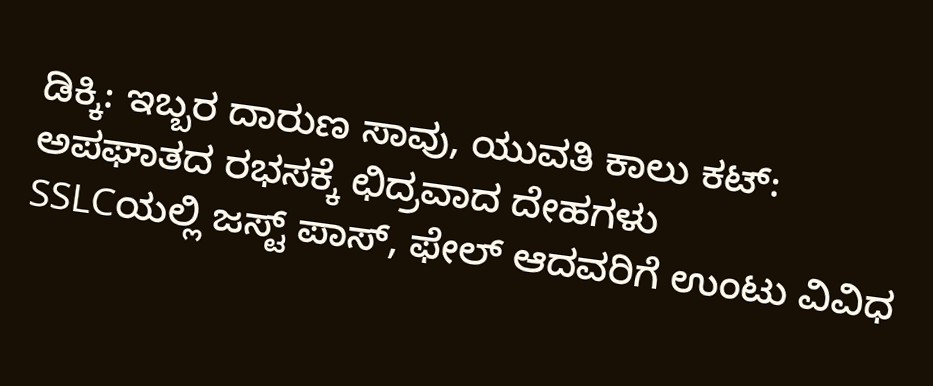ಡಿಕ್ಕಿ: ಇಬ್ಬರ ದಾರುಣ ಸಾವು, ಯುವತಿ ಕಾಲು ಕಟ್: ಅಪಘಾತದ ರಭಸಕ್ಕೆ ಛಿದ್ರವಾದ ದೇಹಗಳು
SSLCಯಲ್ಲಿ ಜಸ್ಟ್‌ ಪಾಸ್‌, ಫೇಲ್‌ ಆದವರಿಗೆ ಉಂಟು ವಿವಿಧ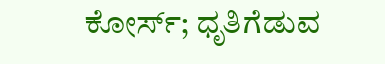ಕೋರ್ಸ್; ಧೃತಿಗೆಡುವ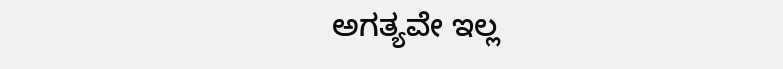ಅಗತ್ಯವೇ ಇಲ್ಲ